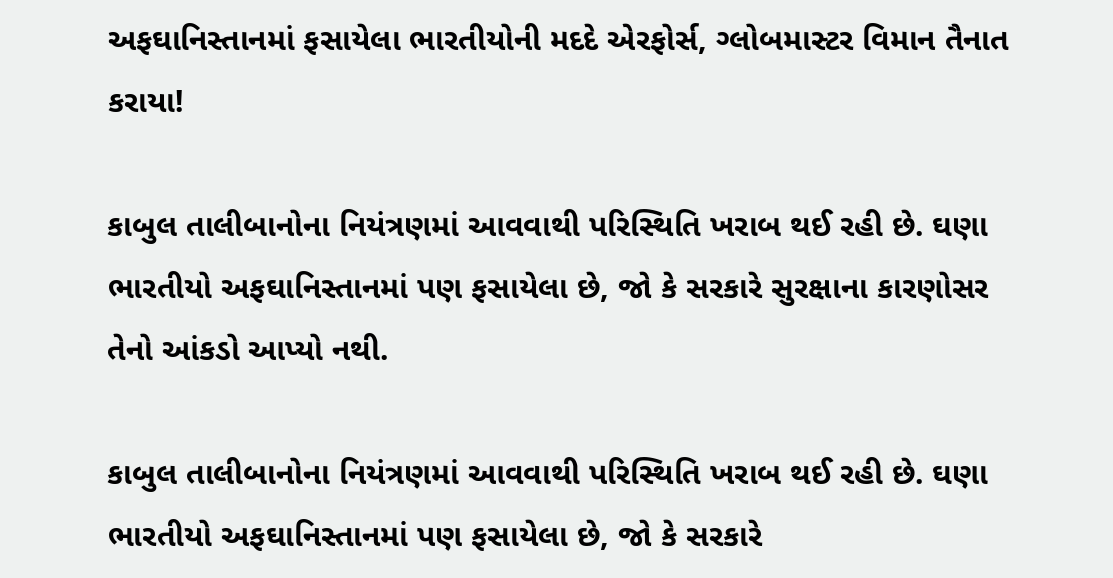અફઘાનિસ્તાનમાં ફસાયેલા ભારતીયોની મદદે એરફોર્સ, ગ્લોબમાસ્ટર વિમાન તૈનાત કરાયા!

કાબુલ તાલીબાનોના નિયંત્રણમાં આવવાથી પરિસ્થિતિ ખરાબ થઈ રહી છે. ઘણા ભારતીયો અફઘાનિસ્તાનમાં પણ ફસાયેલા છે, જો કે સરકારે સુરક્ષાના કારણોસર તેનો આંકડો આપ્યો નથી.

કાબુલ તાલીબાનોના નિયંત્રણમાં આવવાથી પરિસ્થિતિ ખરાબ થઈ રહી છે. ઘણા ભારતીયો અફઘાનિસ્તાનમાં પણ ફસાયેલા છે, જો કે સરકારે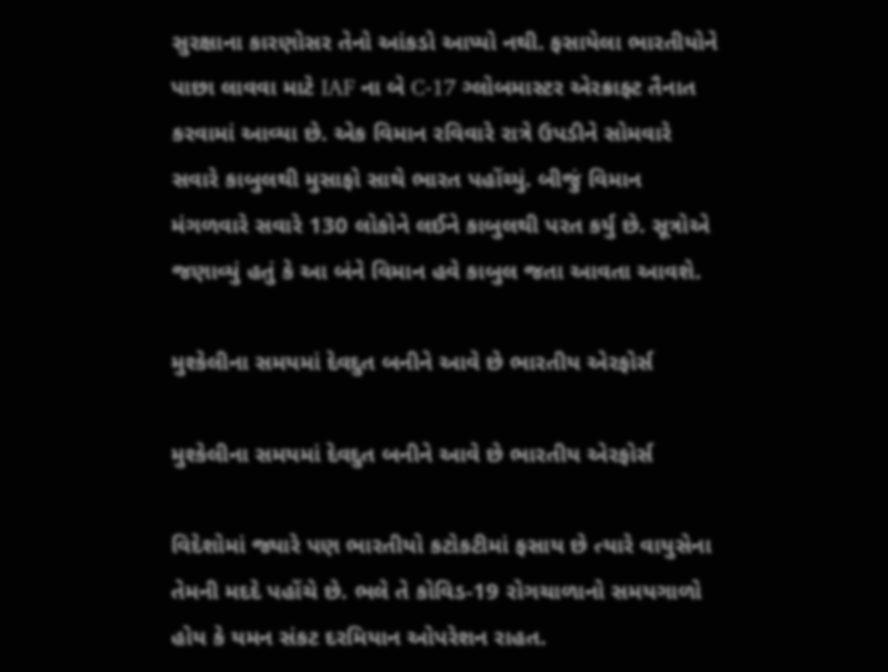સુરક્ષાના કારણોસર તેનો આંકડો આપ્યો નથી. ફસાયેલા ભારતીયોને પાછા લાવવા માટે IAF ના બે C-17 ગ્લોબમાસ્ટર એરક્રાફ્ટ તૈનાત કરવામાં આવ્યા છે. એક વિમાન રવિવારે રાત્રે ઉપડીને સોમવારે સવારે કાબુલથી મુસાફો સાથે ભારત પહોંચ્યું. બીજું વિમાન મંગળવારે સવારે 130 લોકોને લઈને કાબુલથી પરત કર્યુ છે. સૂત્રોએ જણાવ્યું હતું કે આ બંને વિમાન હવે કાબુલ જતા આવતા આવશે.

મુશ્કેલીના સમયમાં દેવદુત બનીને આવે છે ભારતીય એરફોર્સ

મુશ્કેલીના સમયમાં દેવદુત બનીને આવે છે ભારતીય એરફોર્સ

વિદેશોમાં જ્યારે પણ ભારતીયો કટોકટીમાં ફસાય છે ત્યારે વાયુસેના તેમની મદદે પહોંચે છે. ભલે તે કોવિડ-19 રોગચાળાનો સમયગાળો હોય કે યમન સંકટ દરમિયાન ઓપરેશન રાહત.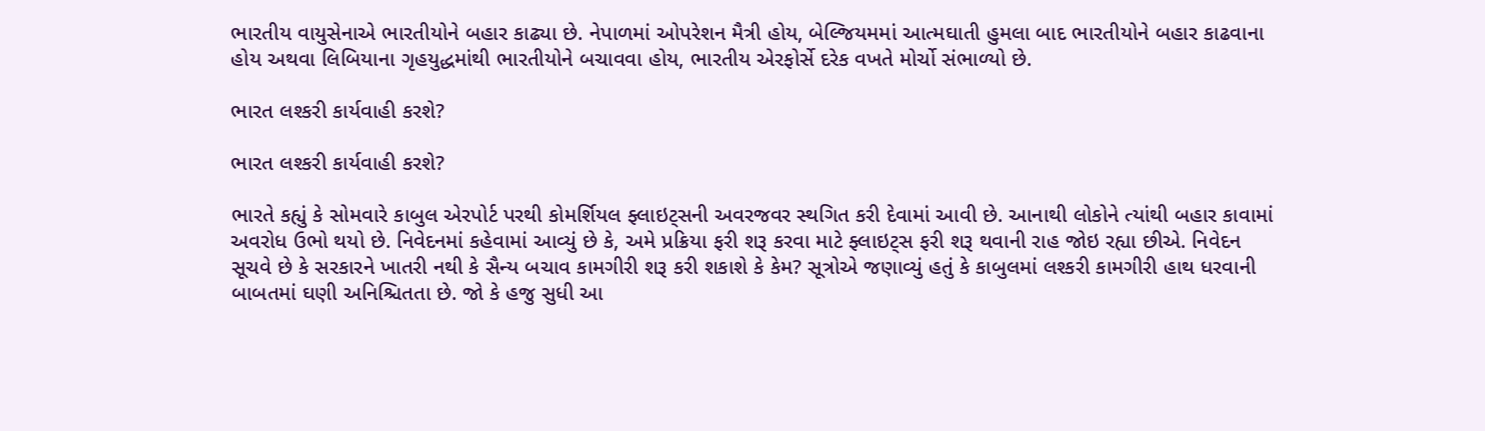ભારતીય વાયુસેનાએ ભારતીયોને બહાર કાઢ્યા છે. નેપાળમાં ઓપરેશન મૈત્રી હોય, બેલ્જિયમમાં આત્મઘાતી હુમલા બાદ ભારતીયોને બહાર કાઢવાના હોય અથવા લિબિયાના ગૃહયુદ્ધમાંથી ભારતીયોને બચાવવા હોય, ભારતીય એરફોર્સે દરેક વખતે મોર્ચો સંભાળ્યો છે.

ભારત લશ્કરી કાર્યવાહી કરશે?

ભારત લશ્કરી કાર્યવાહી કરશે?

ભારતે કહ્યું કે સોમવારે કાબુલ એરપોર્ટ પરથી કોમર્શિયલ ફ્લાઇટ્સની અવરજવર સ્થગિત કરી દેવામાં આવી છે. આનાથી લોકોને ત્યાંથી બહાર કાવામાં અવરોધ ઉભો થયો છે. નિવેદનમાં કહેવામાં આવ્યું છે કે, અમે પ્રક્રિયા ફરી શરૂ કરવા માટે ફ્લાઇટ્સ ફરી શરૂ થવાની રાહ જોઇ રહ્યા છીએ. નિવેદન સૂચવે છે કે સરકારને ખાતરી નથી કે સૈન્ય બચાવ કામગીરી શરૂ કરી શકાશે કે કેમ? સૂત્રોએ જણાવ્યું હતું કે કાબુલમાં લશ્કરી કામગીરી હાથ ધરવાની બાબતમાં ઘણી અનિશ્ચિતતા છે. જો કે હજુ સુધી આ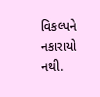વિકલ્પને નકારાયો નથી.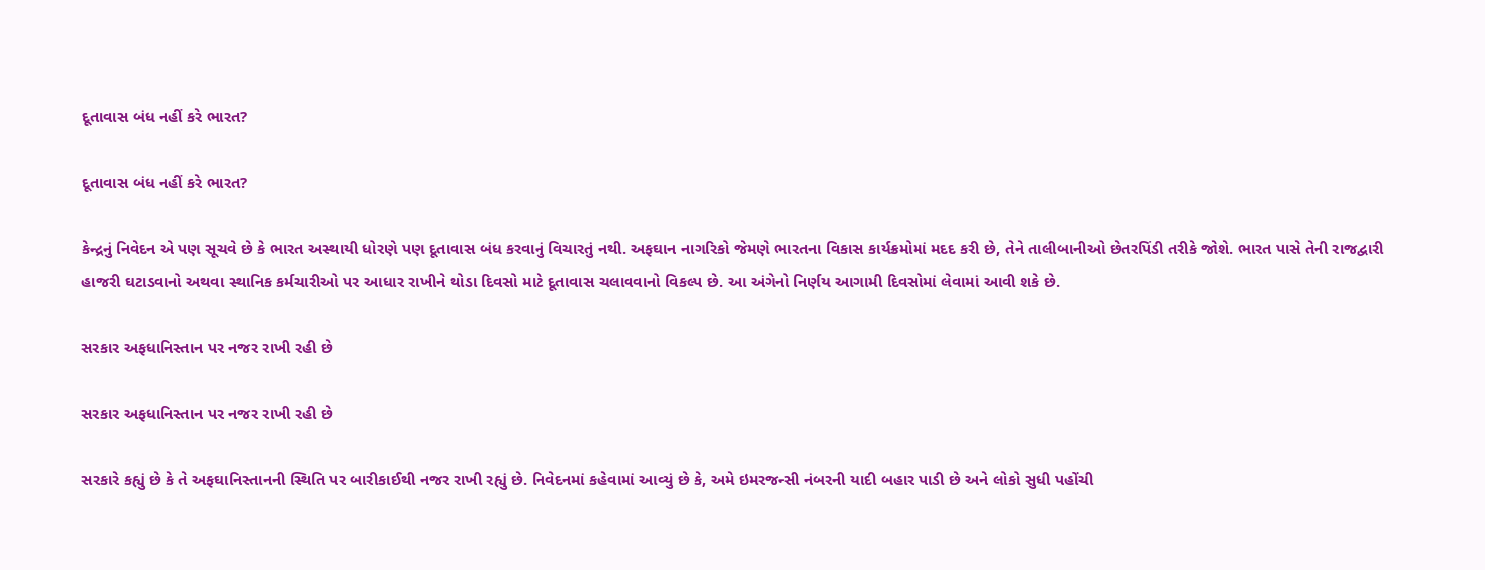દૂતાવાસ બંધ નહીં કરે ભારત?

દૂતાવાસ બંધ નહીં કરે ભારત?

કેન્દ્રનું નિવેદન એ પણ સૂચવે છે કે ભારત અસ્થાયી ધોરણે પણ દૂતાવાસ બંધ કરવાનું વિચારતું નથી. અફઘાન નાગરિકો જેમણે ભારતના વિકાસ કાર્યક્રમોમાં મદદ કરી છે, તેને તાલીબાનીઓ છેતરપિંડી તરીકે જોશે. ભારત પાસે તેની રાજદ્વારી હાજરી ઘટાડવાનો અથવા સ્થાનિક કર્મચારીઓ પર આધાર રાખીને થોડા દિવસો માટે દૂતાવાસ ચલાવવાનો વિકલ્પ છે. આ અંગેનો નિર્ણય આગામી દિવસોમાં લેવામાં આવી શકે છે.

સરકાર અફધાનિસ્તાન પર નજર રાખી રહી છે

સરકાર અફધાનિસ્તાન પર નજર રાખી રહી છે

સરકારે કહ્યું છે કે તે અફઘાનિસ્તાનની સ્થિતિ પર બારીકાઈથી નજર રાખી રહ્યું છે. નિવેદનમાં કહેવામાં આવ્યું છે કે, અમે ઇમરજન્સી નંબરની યાદી બહાર પાડી છે અને લોકો સુધી પહોંચી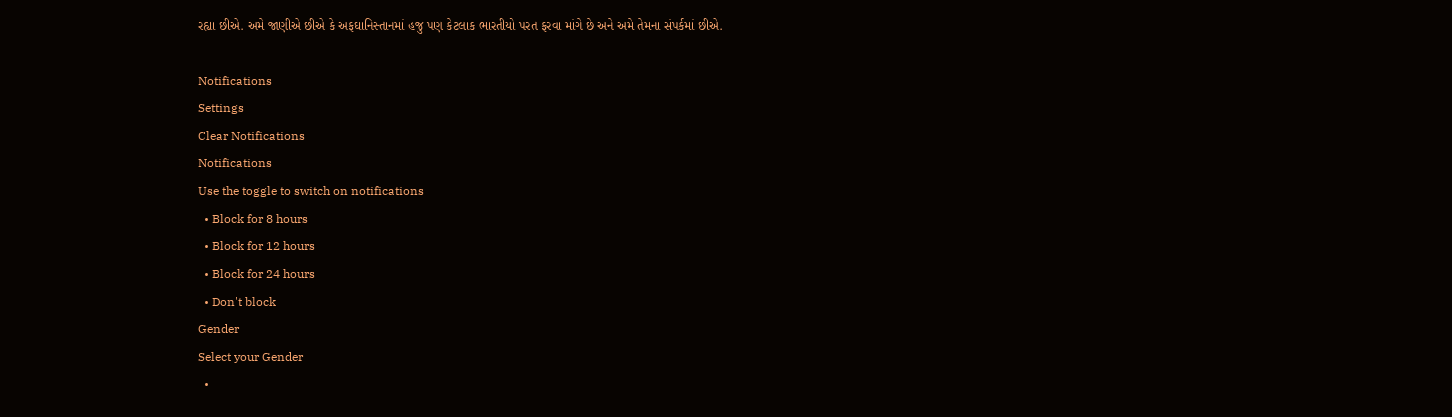રહ્યા છીએ. અમે જાણીએ છીએ કે અફઘાનિસ્તાનમાં હજુ પણ કેટલાક ભારતીયો પરત ફરવા માંગે છે અને અમે તેમના સંપર્કમાં છીએ.

Notifications
Settings
Clear Notifications
Notifications
Use the toggle to switch on notifications
  • Block for 8 hours
  • Block for 12 hours
  • Block for 24 hours
  • Don't block
Gender
Select your Gender
  •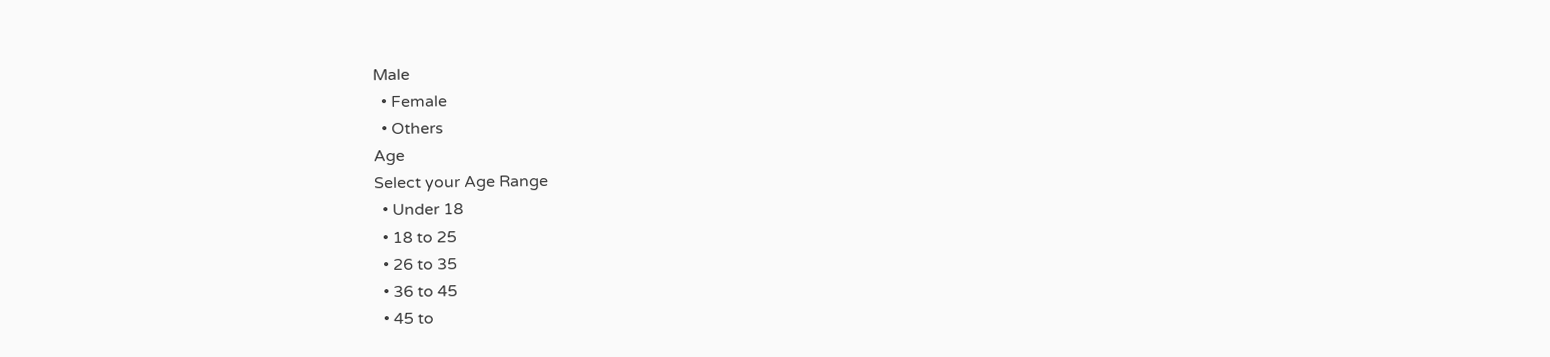Male
  • Female
  • Others
Age
Select your Age Range
  • Under 18
  • 18 to 25
  • 26 to 35
  • 36 to 45
  • 45 to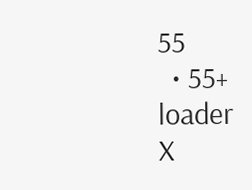55
  • 55+
loader
X